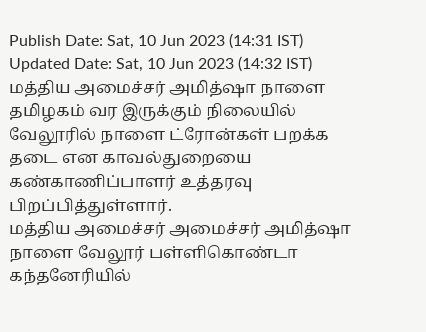Publish Date: Sat, 10 Jun 2023 (14:31 IST)
Updated Date: Sat, 10 Jun 2023 (14:32 IST)
மத்திய அமைச்சர் அமித்ஷா நாளை தமிழகம் வர இருக்கும் நிலையில் வேலூரில் நாளை ட்ரோன்கள் பறக்க தடை என காவல்துறையை கண்காணிப்பாளர் உத்தரவு பிறப்பித்துள்ளார்.
மத்திய அமைச்சர் அமைச்சர் அமித்ஷா நாளை வேலூர் பள்ளிகொண்டா கந்தனேரியில்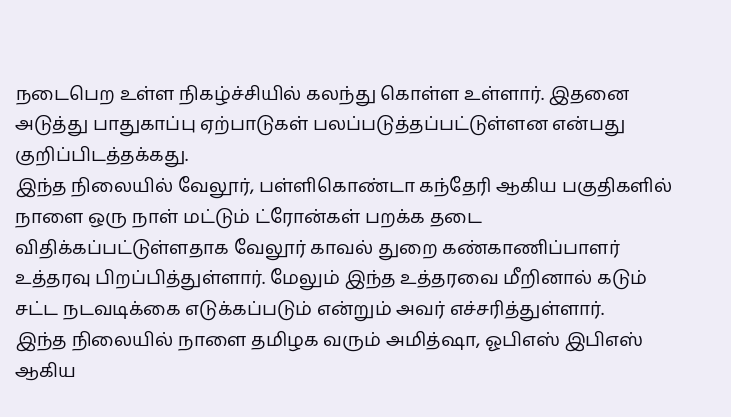நடைபெற உள்ள நிகழ்ச்சியில் கலந்து கொள்ள உள்ளார். இதனை அடுத்து பாதுகாப்பு ஏற்பாடுகள் பலப்படுத்தப்பட்டுள்ளன என்பது குறிப்பிடத்தக்கது.
இந்த நிலையில் வேலூர், பள்ளிகொண்டா கந்தேரி ஆகிய பகுதிகளில் நாளை ஒரு நாள் மட்டும் ட்ரோன்கள் பறக்க தடை விதிக்கப்பட்டுள்ளதாக வேலூர் காவல் துறை கண்காணிப்பாளர் உத்தரவு பிறப்பித்துள்ளார். மேலும் இந்த உத்தரவை மீறினால் கடும் சட்ட நடவடிக்கை எடுக்கப்படும் என்றும் அவர் எச்சரித்துள்ளார்.
இந்த நிலையில் நாளை தமிழக வரும் அமித்ஷா, ஓபிஎஸ் இபிஎஸ் ஆகிய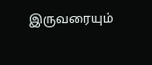இருவரையும்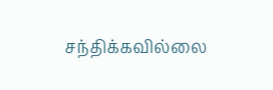சந்திக்கவில்லை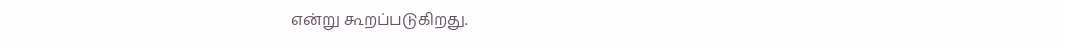என்று கூறப்படுகிறது.